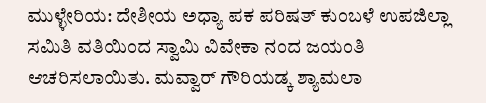ಮುಳ್ಳೇರಿಯ: ದೇಶೀಯ ಅಧ್ಯಾ ಪಕ ಪರಿಷತ್ ಕುಂಬಳೆ ಉಪಜಿಲ್ಲಾ ಸಮಿತಿ ವತಿಯಿಂದ ಸ್ವಾಮಿ ವಿವೇಕಾ ನಂದ ಜಯಂತಿ ಆಚರಿಸಲಾಯಿತು. ಮವ್ವಾರ್ ಗೌರಿಯಡ್ಕ ಶ್ಯಾಮಲಾ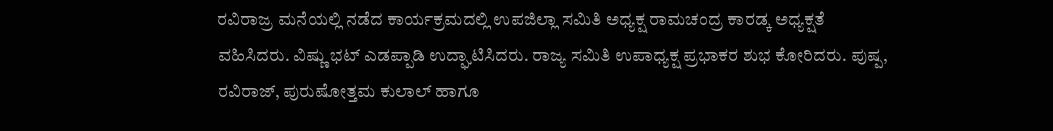ರವಿರಾಜ್ರ ಮನೆಯಲ್ಲಿ ನಡೆದ ಕಾರ್ಯಕ್ರಮದಲ್ಲಿ ಉಪಜಿಲ್ಲಾ ಸಮಿತಿ ಅಧ್ಯಕ್ಷ ರಾಮಚಂದ್ರ ಕಾರಡ್ಕ ಅಧ್ಯಕ್ಷತೆ ವಹಿಸಿದರು. ವಿಷ್ಣು ಭಟ್ ಎಡಪ್ಪಾಡಿ ಉದ್ಘಾಟಿಸಿದರು. ರಾಜ್ಯ ಸಮಿತಿ ಉಪಾಧ್ಯಕ್ಷ ಪ್ರಭಾಕರ ಶುಭ ಕೋರಿದರು. ಪುಷ್ಪ, ರವಿರಾಜ್, ಪುರುಷೋತ್ತಮ ಕುಲಾಲ್ ಹಾಗೂ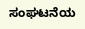ಸಂಘಟನೆಯ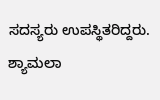ಸದಸ್ಯರು ಉಪಸ್ಥಿತರಿದ್ದರು. ಶ್ಯಾಮಲಾ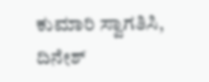ಕುಮಾರಿ ಸ್ವಾಗತಿಸಿ, ದಿನೇಶ್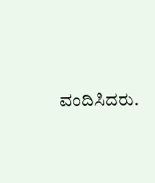ವಂದಿಸಿದರು.